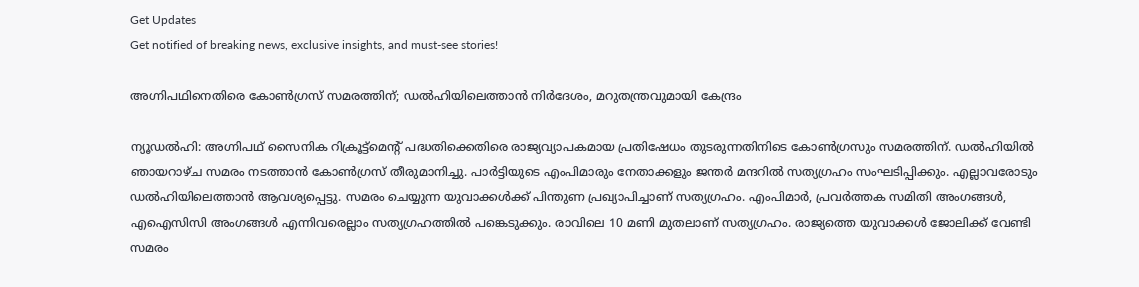Get Updates
Get notified of breaking news, exclusive insights, and must-see stories!

അഗ്നിപഥിനെതിരെ കോണ്‍ഗ്രസ് സമരത്തിന്; ഡല്‍ഹിയിലെത്താന്‍ നിര്‍ദേശം, മറുതന്ത്രവുമായി കേന്ദ്രം

ന്യൂഡല്‍ഹി: അഗ്നിപഥ് സൈനിക റിക്രൂട്ട്‌മെന്റ് പദ്ധതിക്കെതിരെ രാജ്യവ്യാപകമായ പ്രതിഷേധം തുടരുന്നതിനിടെ കോണ്‍ഗ്രസും സമരത്തിന്. ഡല്‍ഹിയില്‍ ഞായറാഴ്ച സമരം നടത്താന്‍ കോണ്‍ഗ്രസ് തീരുമാനിച്ചു. പാര്‍ട്ടിയുടെ എംപിമാരും നേതാക്കളും ജന്തര്‍ മന്ദറില്‍ സത്യഗ്രഹം സംഘടിപ്പിക്കും. എല്ലാവരോടും ഡല്‍ഹിയിലെത്താന്‍ ആവശ്യപ്പെട്ടു. സമരം ചെയ്യുന്ന യുവാക്കള്‍ക്ക് പിന്തുണ പ്രഖ്യാപിച്ചാണ് സത്യഗ്രഹം. എംപിമാര്‍, പ്രവര്‍ത്തക സമിതി അംഗങ്ങള്‍, എഐസിസി അംഗങ്ങള്‍ എന്നിവരെല്ലാം സത്യഗ്രഹത്തില്‍ പങ്കെടുക്കും. രാവിലെ 10 മണി മുതലാണ് സത്യഗ്രഹം. രാജ്യത്തെ യുവാക്കള്‍ ജോലിക്ക് വേണ്ടി സമരം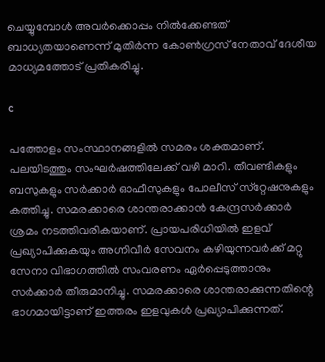ചെയ്യുമ്പോള്‍ അവര്‍ക്കൊപ്പം നില്‍ക്കേണ്ടത് ബാധ്യതയാണെന്ന് മുതിര്‍ന്ന കോണ്‍ഗ്രസ് നേതാവ് ദേശീയ മാധ്യമത്തോട് പ്രതികരിച്ചു.

c

പത്തോളം സംസ്ഥാനങ്ങളില്‍ സമരം ശക്തമാണ്. പലയിടത്തും സംഘര്‍ഷത്തിലേക്ക് വഴി മാറി. തീവണ്ടികളും ബസുകളും സര്‍ക്കാര്‍ ഓഫീസുകളും പോലീസ് സ്‌റ്റേഷനുകളും കത്തിച്ചു. സമരക്കാരെ ശാന്തരാക്കാന്‍ കേന്ദ്രസര്‍ക്കാര്‍ ശ്രമം നടത്തിവരികയാണ്. പ്രായപരിധിയില്‍ ഇളവ് പ്രഖ്യാപിക്കുകയും അഗ്നിവീര്‍ സേവനം കഴിയുന്നവര്‍ക്ക് മറ്റു സേനാ വിഭാഗത്തില്‍ സംവരണം ഏര്‍പ്പെടുത്താനും സര്‍ക്കാര്‍ തീരുമാനിച്ചു. സമരക്കാരെ ശാന്തരാക്കുന്നതിന്റെ ഭാഗമായിട്ടാണ് ഇത്തരം ഇളവുകള്‍ പ്രഖ്യാപിക്കുന്നത്.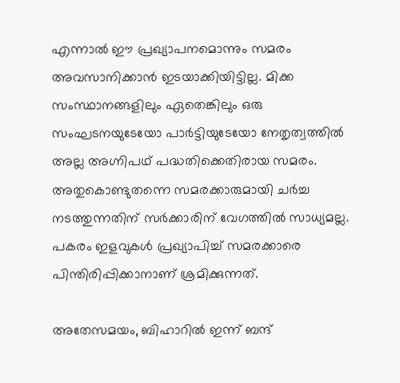എന്നാല്‍ ഈ പ്രഖ്യാപനമൊന്നും സമരം അവസാനിക്കാന്‍ ഇടയാക്കിയിട്ടില്ല. മിക്ക സംസ്ഥാനങ്ങളിലും ഏതെങ്കിലും ഒരു സംഘടനയുടേയോ പാര്‍ട്ടിയുടേയോ നേതൃത്വത്തില്‍ അല്ല അഗ്നിപഥ് പദ്ധതിക്കെതിരായ സമരം. അതുകൊണ്ടുതന്നെ സമരക്കാരുമായി ചര്‍ച്ച നടത്തുന്നതിന് സര്‍ക്കാരിന് വേഗത്തില്‍ സാധ്യമല്ല. പകരം ഇളവുകള്‍ പ്രഖ്യാപിച്ച് സമരക്കാരെ പിന്തിരിപ്പിക്കാനാണ് ശ്രമിക്കുന്നത്.

അതേസമയം, ബിഹാറില്‍ ഇന്ന് ബന്ദ്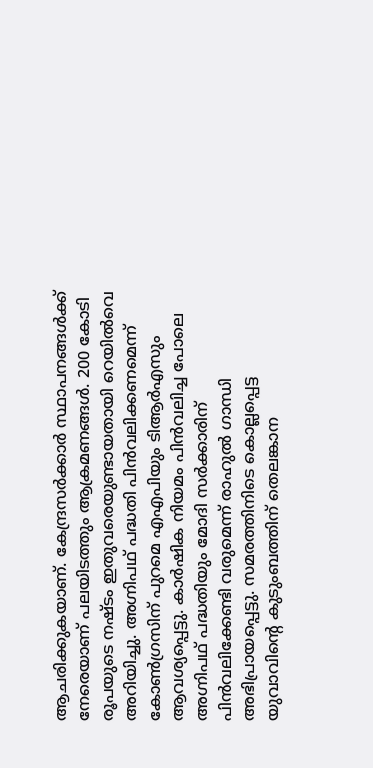ആചരിക്കുകയാണ്. കേന്ദ്രസര്‍ക്കാര്‍ സ്ഥാപനങ്ങള്‍ക്ക് നേരെയാണ് പലയിടത്തും ആക്രമണങ്ങള്‍. 200 കോടി രൂപയുടെ നഷ്ടം ഇതുവരെയുണ്ടായതായി റെയില്‍വെ അറിയിച്ചു. അഗ്നിപഥ് പദ്ധതി പിന്‍വലിക്കണമെന്ന് കോണ്‍ഗ്രസിന് പുറമെ എഎപിയും ടിആര്‍എസും ആവശ്യപ്പെട്ടു. കാര്‍ഷിക നിയമം പിന്‍വലിച്ച പോലെ അഗ്നിപഥ് പദ്ധതിയും മോദി സര്‍ക്കാരിന് പിന്‍വലിക്കേണ്ടി വരുമെന്ന് രാഹുല്‍ ഗാന്ധി അഭിപ്രായപ്പെട്ടു. സമരത്തിനിടെ കൊല്ലപ്പെട്ട യുവാവിന്റെ കുടുംബത്തിന് തെലങ്കാന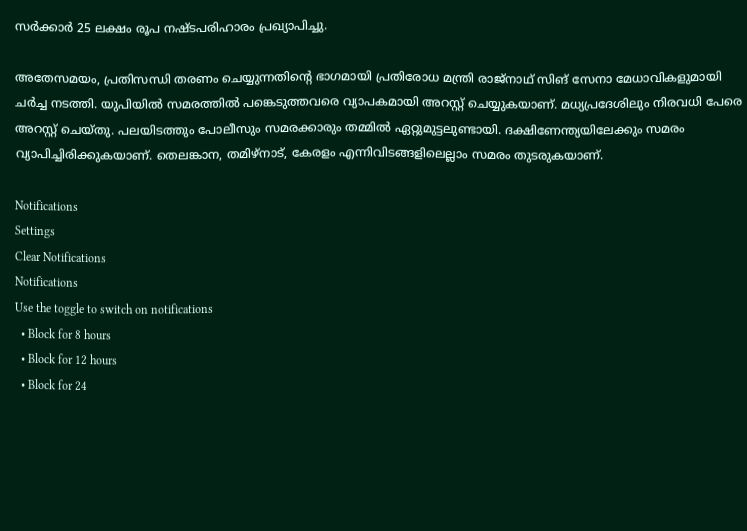സര്‍ക്കാര്‍ 25 ലക്ഷം രൂപ നഷ്ടപരിഹാരം പ്രഖ്യാപിച്ചു.

അതേസമയം, പ്രതിസന്ധി തരണം ചെയ്യുന്നതിന്റെ ഭാഗമായി പ്രതിരോധ മന്ത്രി രാജ്‌നാഥ് സിങ് സേനാ മേധാവികളുമായി ചര്‍ച്ച നടത്തി. യുപിയില്‍ സമരത്തില്‍ പങ്കെടുത്തവരെ വ്യാപകമായി അറസ്റ്റ് ചെയ്യുകയാണ്. മധ്യപ്രദേശിലും നിരവധി പേരെ അറസ്റ്റ് ചെയ്തു. പലയിടത്തും പോലീസും സമരക്കാരും തമ്മില്‍ ഏറ്റുമുട്ടലുണ്ടായി. ദക്ഷിണേന്ത്യയിലേക്കും സമരം വ്യാപിച്ചിരിക്കുകയാണ്. തെലങ്കാന, തമിഴ്‌നാട്, കേരളം എന്നിവിടങ്ങളിലെല്ലാം സമരം തുടരുകയാണ്.

Notifications
Settings
Clear Notifications
Notifications
Use the toggle to switch on notifications
  • Block for 8 hours
  • Block for 12 hours
  • Block for 24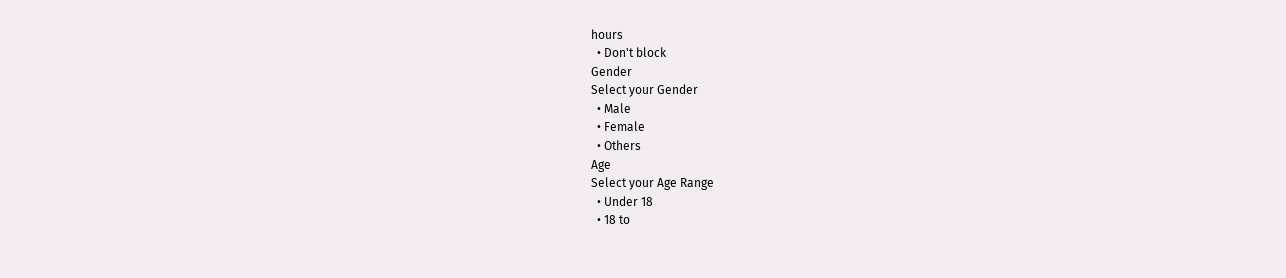hours
  • Don't block
Gender
Select your Gender
  • Male
  • Female
  • Others
Age
Select your Age Range
  • Under 18
  • 18 to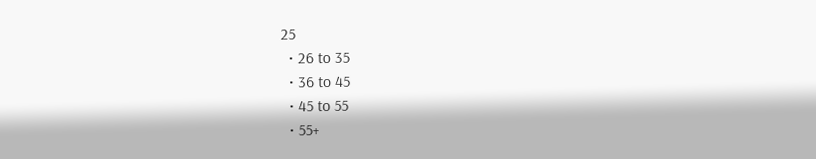25
  • 26 to 35
  • 36 to 45
  • 45 to 55
  • 55+